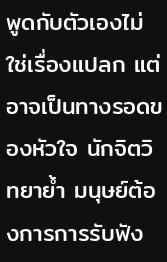พูดกับตัวเองไม่ใช่เรื่องแปลก แต่อาจเป็นทางรอดของหัวใจ นักจิตวิทยาย้ำ มนุษย์ต้องการการรับฟัง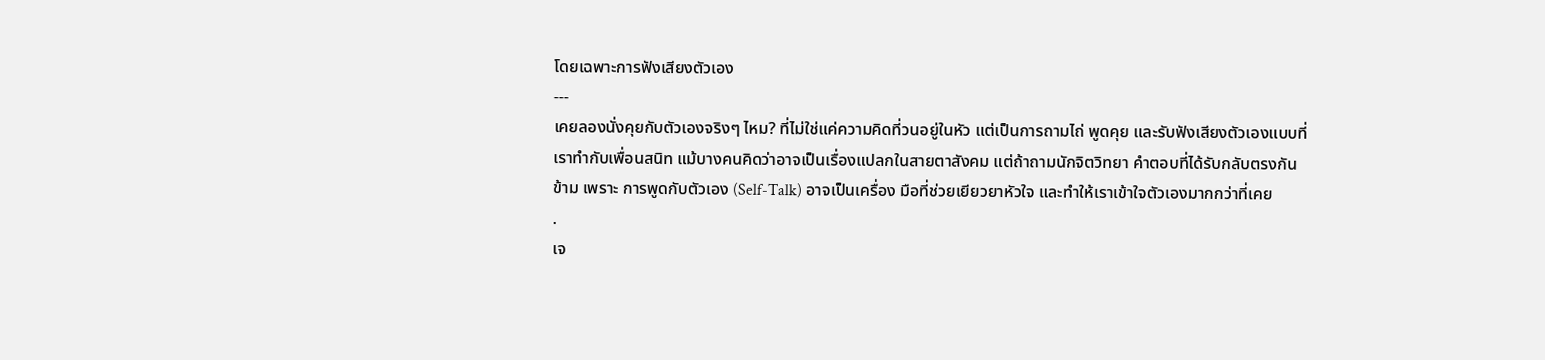โดยเฉพาะการฟังเสียงตัวเอง
---
เคยลองนั่งคุยกับตัวเองจริงๆ ไหม? ที่ไม่ใช่แค่ความคิดที่วนอยู่ในหัว แต่เป็นการถามไถ่ พูดคุย และรับฟังเสียงตัวเองแบบที่เราทำกับเพื่อนสนิท แม้บางคนคิดว่าอาจเป็นเรื่องแปลกในสายตาสังคม แต่ถ้าถามนักจิตวิทยา คำตอบที่ได้รับกลับตรงกันข้าม เพราะ การพูดกับตัวเอง (Self-Talk) อาจเป็นเครื่อง มือที่ช่วยเยียวยาหัวใจ และทำให้เราเข้าใจตัวเองมากกว่าที่เคย
.
เจ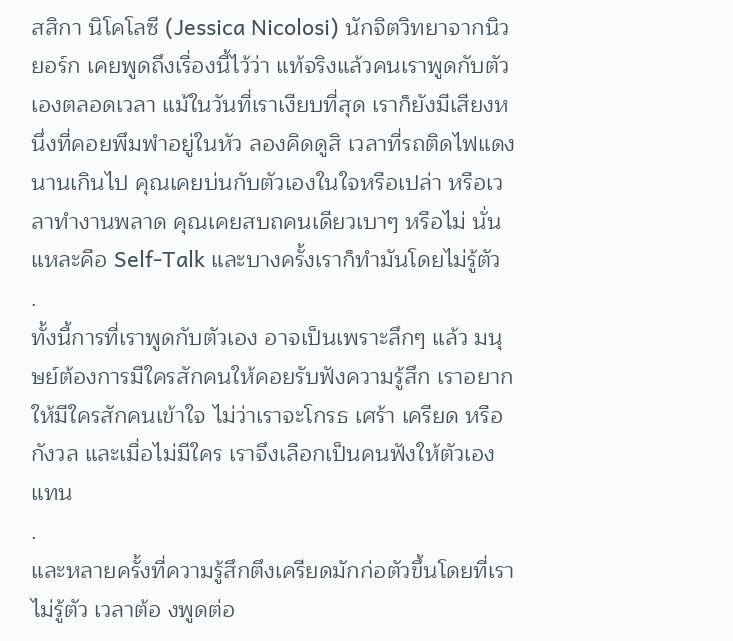สสิกา นิโคโลซี (Jessica Nicolosi) นักจิตวิทยาจากนิวยอร์ก เคยพูดถึงเรื่องนี้ไว้ว่า แท้จริงแล้วคนเราพูดกับตัวเองตลอดเวลา แม้ในวันที่เราเงียบที่สุด เราก็ยังมีเสียงหนึ่งที่คอยพึมพำอยู่ในหัว ลองคิดดูสิ เวลาที่รถติดไฟแดงนานเกินไป คุณเคยบ่นกับตัวเองในใจหรือเปล่า หรือเวลาทำงานพลาด คุณเคยสบถคนเดียวเบาๆ หรือไม่ นั่นแหละคือ Self-Talk และบางครั้งเราก็ทำมันโดยไม่รู้ตัว
.
ทั้งนี้การที่เราพูดกับตัวเอง อาจเป็นเพราะลึกๆ แล้ว มนุษย์ต้องการมีใครสักคนให้คอยรับฟังความรู้สึก เราอยากให้มีใครสักคนเข้าใจ ไม่ว่าเราจะโกรธ เศร้า เครียด หรือกังวล และเมื่อไม่มีใคร เราจึงเลือกเป็นคนฟังให้ตัวเองแทน
.
และหลายครั้งที่ความรู้สึกตึงเครียดมักก่อตัวขึ้นโดยที่เราไม่รู้ตัว เวลาต้อ งพูดต่อ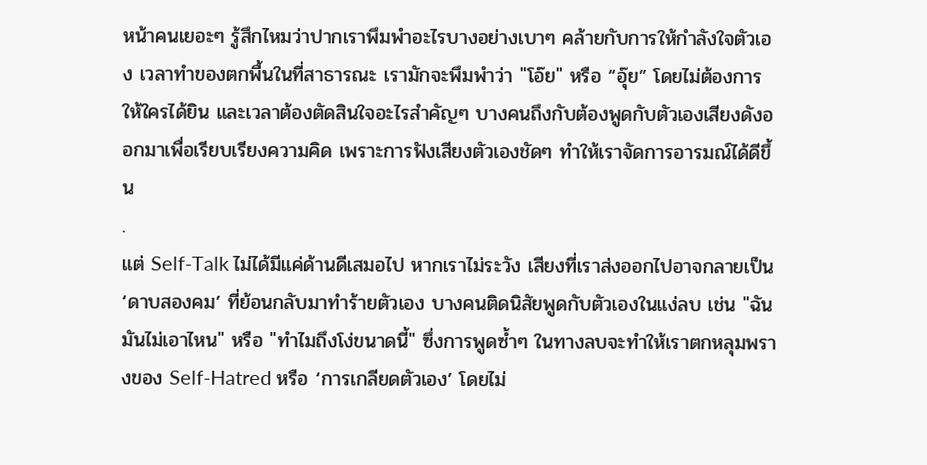หน้าคนเยอะๆ รู้สึกไหมว่าปากเราพึมพำอะไรบางอย่างเบาๆ คล้ายกับการให้กำลังใจตัวเอง เวลาทำของตกพื้นในที่สาธารณะ เรามักจะพึมพำว่า "โอ๊ย" หรือ “อุ๊ย” โดยไม่ต้องการให้ใครได้ยิน และเวลาต้องตัดสินใจอะไรสำคัญๆ บางคนถึงกับต้องพูดกับตัวเองเสียงดังออกมาเพื่อเรียบเรียงความคิด เพราะการฟังเสียงตัวเองชัดๆ ทำให้เราจัดการอารมณ์ได้ดีขึ้น
.
แต่ Self-Talk ไม่ได้มีแค่ด้านดีเสมอไป หากเราไม่ระวัง เสียงที่เราส่งออกไปอาจกลายเป็น ‘ดาบสองคม’ ที่ย้อนกลับมาทำร้ายตัวเอง บางคนติดนิสัยพูดกับตัวเองในแง่ลบ เช่น "ฉันมันไม่เอาไหน" หรือ "ทำไมถึงโง่ขนาดนี้" ซึ่งการพูดซ้ำๆ ในทางลบจะทำให้เราตกหลุมพรางของ Self-Hatred หรือ ‘การเกลียดตัวเอง’ โดยไม่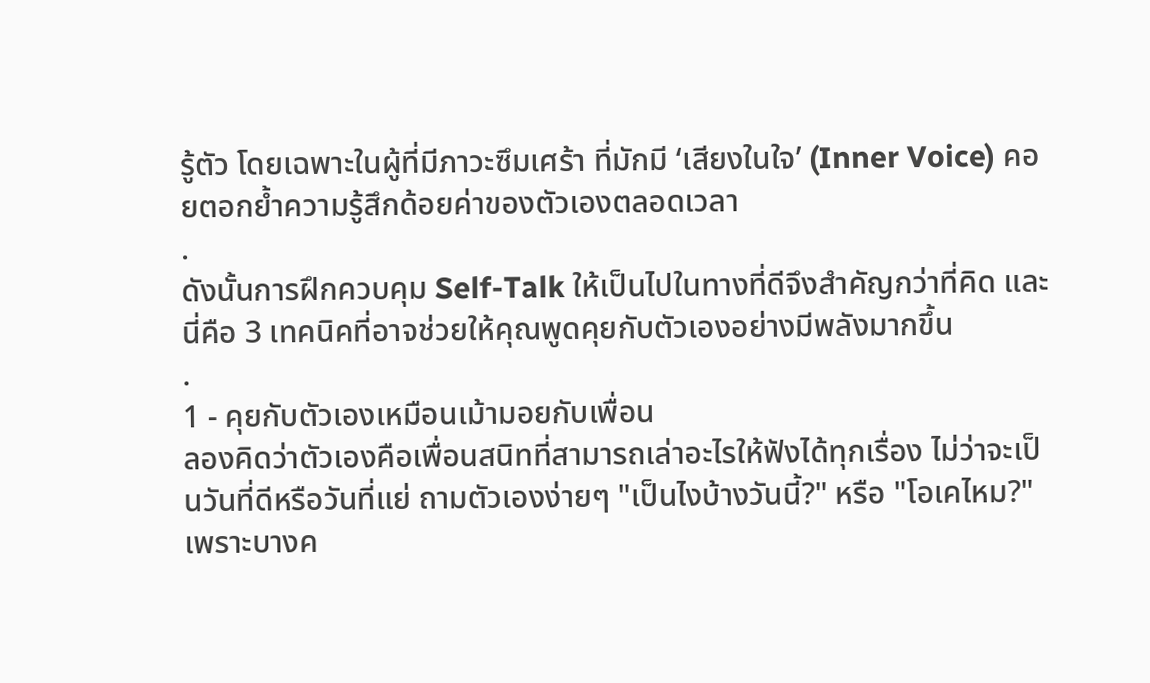รู้ตัว โดยเฉพาะในผู้ที่มีภาวะซึมเศร้า ที่มักมี ‘เสียงในใจ’ (Inner Voice) คอยตอกย้ำความรู้สึกด้อยค่าของตัวเองตลอดเวลา
.
ดังนั้นการฝึกควบคุม Self-Talk ให้เป็นไปในทางที่ดีจึงสำคัญกว่าที่คิด และนี่คือ 3 เทคนิคที่อาจช่วยให้คุณพูดคุยกับตัวเองอย่างมีพลังมากขึ้น
.
1 - คุยกับตัวเองเหมือนเม้ามอยกับเพื่อน
ลองคิดว่าตัวเองคือเพื่อนสนิทที่สามารถเล่าอะไรให้ฟังได้ทุกเรื่อง ไม่ว่าจะเป็นวันที่ดีหรือวันที่แย่ ถามตัวเองง่ายๆ "เป็นไงบ้างวันนี้?" หรือ "โอเคไหม?" เพราะบางค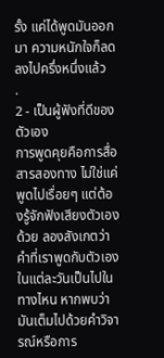รั้ง แค่ได้พูดมันออกมา ความหนักใจก็ลดลงไปครึ่งหนึ่งแล้ว
.
2 - เป็นผู้ฟังที่ดีของตัวเอง
การพูดคุยคือการสื่อสารสองทาง ไม่ใช่แค่พูดไปเรื่อยๆ แต่ต้องรู้จักฟังเสียงตัวเองด้วย ลองสังเกตว่าคำที่เราพูดกับตัวเองในแต่ละวันเป็นไปในทางไหน หากพบว่ามันเต็มไปด้วยคำวิจารณ์หรือการ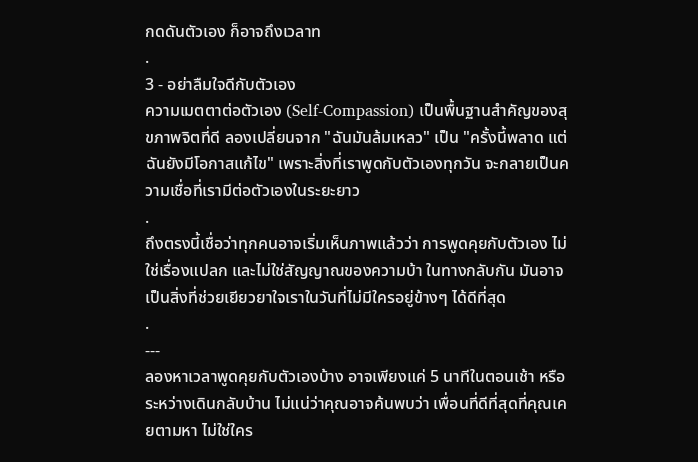กดดันตัวเอง ก็อาจถึงเวลาท
.
3 - อย่าลืมใจดีกับตัวเอง
ความเมตตาต่อตัวเอง (Self-Compassion) เป็นพื้นฐานสำคัญของสุขภาพจิตที่ดี ลองเปลี่ยนจาก "ฉันมันล้มเหลว" เป็น "ครั้งนี้พลาด แต่ฉันยังมีโอกาสแก้ไข" เพราะสิ่งที่เราพูดกับตัวเองทุกวัน จะกลายเป็นความเชื่อที่เรามีต่อตัวเองในระยะยาว
.
ถึงตรงนี้เชื่อว่าทุกคนอาจเริ่มเห็นภาพแล้วว่า การพูดคุยกับตัวเอง ไม่ใช่เรื่องแปลก และไม่ใช่สัญญาณของความบ้า ในทางกลับกัน มันอาจเป็นสิ่งที่ช่วยเยียวยาใจเราในวันที่ไม่มีใครอยู่ข้างๆ ได้ดีที่สุด
.
---
ลองหาเวลาพูดคุยกับตัวเองบ้าง อาจเพียงแค่ 5 นาทีในตอนเช้า หรือระหว่างเดินกลับบ้าน ไม่แน่ว่าคุณอาจค้นพบว่า เพื่อนที่ดีที่สุดที่คุณเคยตามหา ไม่ใช่ใคร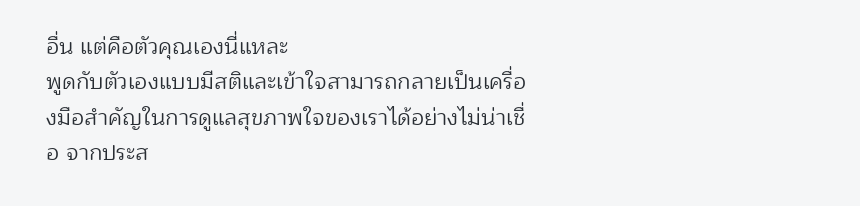อื่น แต่คือตัวคุณเองนี่แหละ
พูดกับตัวเองแบบมีสติและเข้าใจสามารถกลายเป็นเครื่องมือสำคัญในการดูแลสุขภาพใจของเราได้อย่างไม่น่าเชื่อ จากประส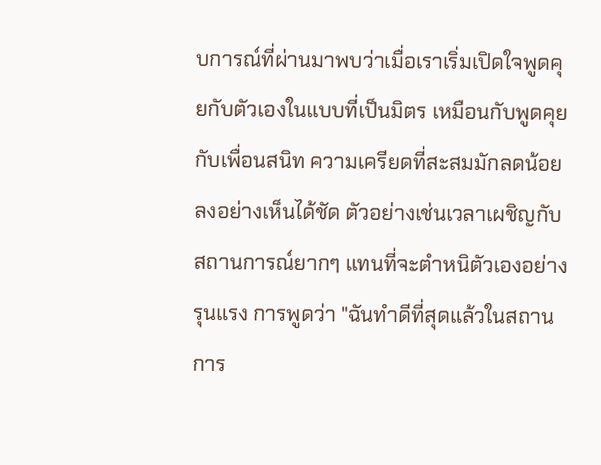บการณ์ที่ผ่านมาพบว่าเมื่อเราเริ่มเปิดใจพูดคุยกับตัวเองในแบบที่เป็นมิตร เหมือนกับพูดคุยกับเพื่อนสนิท ความเครียดที่สะสมมักลดน้อยลงอย่างเห็นได้ชัด ตัวอย่างเช่นเวลาเผชิญกับสถานการณ์ยากๆ แทนที่จะตำหนิตัวเองอย่างรุนแรง การพูดว่า "ฉันทำดีที่สุดแล้วในสถานการ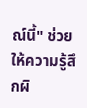ณ์นี้" ช่วยให้ความรู้สึกผิ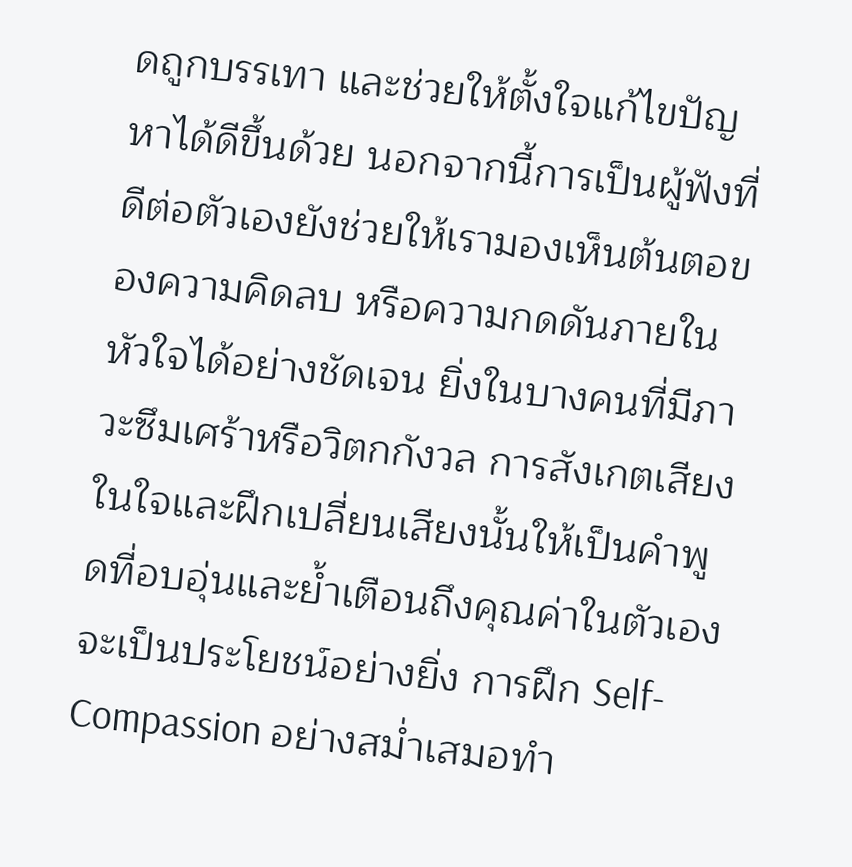ดถูกบรรเทา และช่วยให้ตั้งใจแก้ไขปัญหาได้ดีขึ้นด้วย นอกจากนี้การเป็นผู้ฟังที่ดีต่อตัวเองยังช่วยให้เรามองเห็นต้นตอของความคิดลบ หรือความกดดันภายในหัวใจได้อย่างชัดเจน ยิ่งในบางคนที่มีภาวะซึมเศร้าหรือวิตกกังวล การสังเกตเสียงในใจและฝึกเปลี่ยนเสียงนั้นให้เป็นคำพูดที่อบอุ่นและย้ำเตือนถึงคุณค่าในตัวเอง จะเป็นประโยชน์อย่างยิ่ง การฝึก Self-Compassion อย่างสม่ำเสมอทำ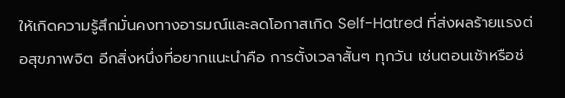ให้เกิดความรู้สึกมั่นคงทางอารมณ์และลดโอกาสเกิด Self-Hatred ที่ส่งผลร้ายแรงต่อสุขภาพจิต อีกสิ่งหนึ่งที่อยากแนะนำคือ การตั้งเวลาสั้นๆ ทุกวัน เช่นตอนเช้าหรือช่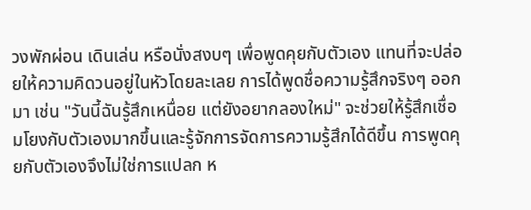วงพักผ่อน เดินเล่น หรือนั่งสงบๆ เพื่อพูดคุยกับตัวเอง แทนที่จะปล่อยให้ความคิดวนอยู่ในหัวโดยละเลย การได้พูดชื่อความรู้สึกจริงๆ ออกมา เช่น "วันนี้ฉันรู้สึกเหนื่อย แต่ยังอยากลองใหม่" จะช่วยให้รู้สึกเชื่อมโยงกับตัวเองมากขึ้นและรู้จักการจัดการความรู้สึกได้ดีขึ้น การพูดคุยกับตัวเองจึงไม่ใช่การแปลก ห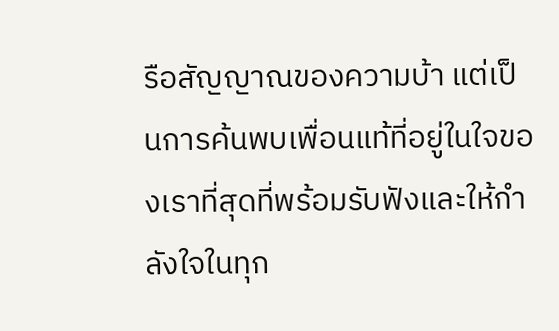รือสัญญาณของความบ้า แต่เป็นการค้นพบเพื่อนแท้ที่อยู่ในใจของเราที่สุดที่พร้อมรับฟังและให้กำลังใจในทุก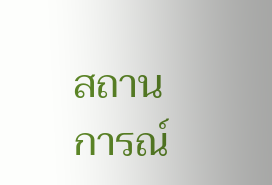สถานการณ์